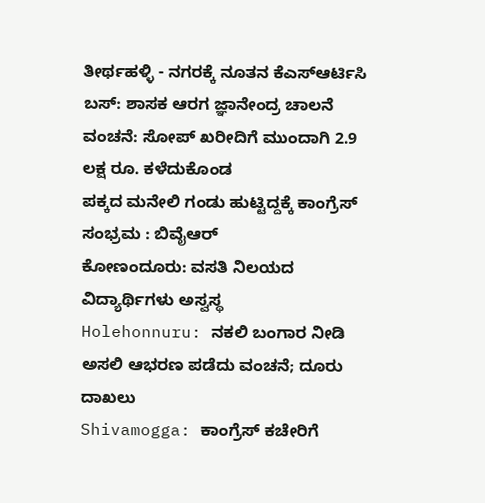ತೀರ್ಥಹಳ್ಳಿ - ನಗರಕ್ಕೆ ನೂತನ ಕೆಎಸ್ಆರ್ಟಿಸಿ ಬಸ್: ಶಾಸಕ ಆರಗ ಜ್ಞಾನೇಂದ್ರ ಚಾಲನೆ
ವಂಚನೆ: ಸೋಪ್ ಖರೀದಿಗೆ ಮುಂದಾಗಿ 2.9 ಲಕ್ಷ ರೂ. ಕಳೆದುಕೊಂಡ
ಪಕ್ಕದ ಮನೇಲಿ ಗಂಡು ಹುಟ್ಟಿದ್ದಕ್ಕೆ ಕಾಂಗ್ರೆಸ್ ಸಂಭ್ರಮ : ಬಿವೈಆರ್
ಕೋಣಂದೂರು: ವಸತಿ ನಿಲಯದ ವಿದ್ಯಾರ್ಥಿಗಳು ಅಸ್ವಸ್ಥ
Holehonnuru: ನಕಲಿ ಬಂಗಾರ ನೀಡಿ ಅಸಲಿ ಆಭರಣ ಪಡೆದು ವಂಚನೆ; ದೂರು ದಾಖಲು
Shivamogga: ಕಾಂಗ್ರೆಸ್ ಕಚೇರಿಗೆ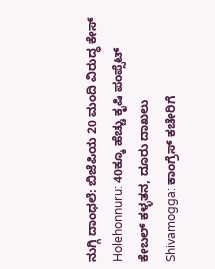ನುಗ್ಗಿ ದಾಂಧಲೆ: ಬಿಜೆಪಿಯ 20 ಮಂದಿ ವಿರುದ್ಧ ಕೇಸ್
Holehonnuru: 40ಕ್ಕೂ ಹೆಚ್ಚು ಕೃಷಿ ಪಂಪ್ಸೆಟ್ ಕೇಬಲ್ ಕಳ್ಳತನ, ದೂರು ದಾಖಲು
Shivamogga: ಕಾಂಗ್ರೆಸ್ ಕಚೇರಿಗೆ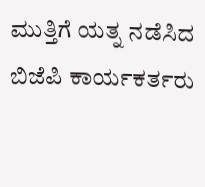ಮುತ್ತಿಗೆ ಯತ್ನ ನಡೆಸಿದ ಬಿಜೆಪಿ ಕಾರ್ಯಕರ್ತರು